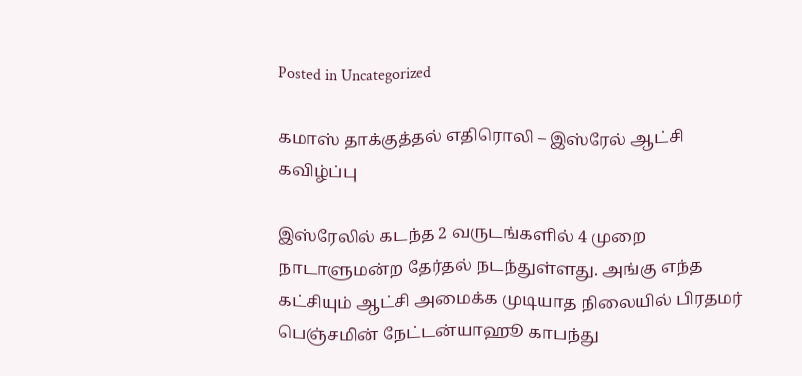Posted in Uncategorized

கமாஸ் தாக்குத்தல் எதிரொலி – இஸ்ரேல் ஆட்சி கவிழ்ப்பு

இஸ்ரேலில் கடந்த 2 வருடங்களில் 4 முறை நாடாளுமன்ற தேர்தல் நடந்துள்ளது. அங்கு எந்த கட்சியும் ஆட்சி அமைக்க முடியாத நிலையில் பிரதமர் பெஞ்சமின் நேட்டன்யாஹூ காபந்து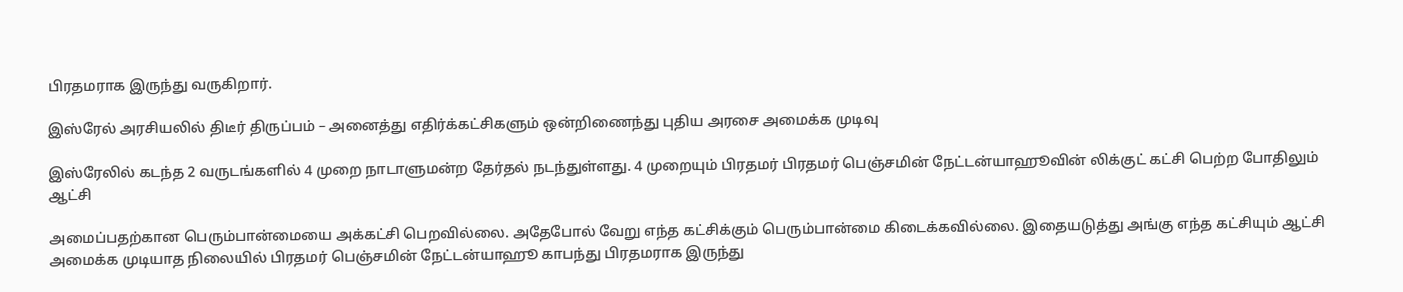பிரதமராக இருந்து வருகிறார்.

இஸ்ரேல் அரசியலில் திடீர் திருப்பம் – அனைத்து எதிர்க்கட்சிகளும் ஒன்றிணைந்து புதிய அரசை அமைக்க முடிவு

இஸ்ரேலில் கடந்த 2 வருடங்களில் 4 முறை நாடாளுமன்ற தேர்தல் நடந்துள்ளது. 4 முறையும் பிரதமர் பிரதமர் பெஞ்சமின் நேட்டன்யாஹூவின் லிக்குட் கட்சி பெற்ற போதிலும் ஆட்சி

அமைப்பதற்கான பெரும்பான்மையை அக்கட்சி பெறவில்லை. அதேபோல் வேறு எந்த கட்சிக்கும் பெரும்பான்மை கிடைக்கவில்லை. இதையடுத்து அங்கு எந்த கட்சியும் ஆட்சி அமைக்க முடியாத நிலையில் பிரதமர் பெஞ்சமின் நேட்டன்யாஹூ காபந்து பிரதமராக இருந்து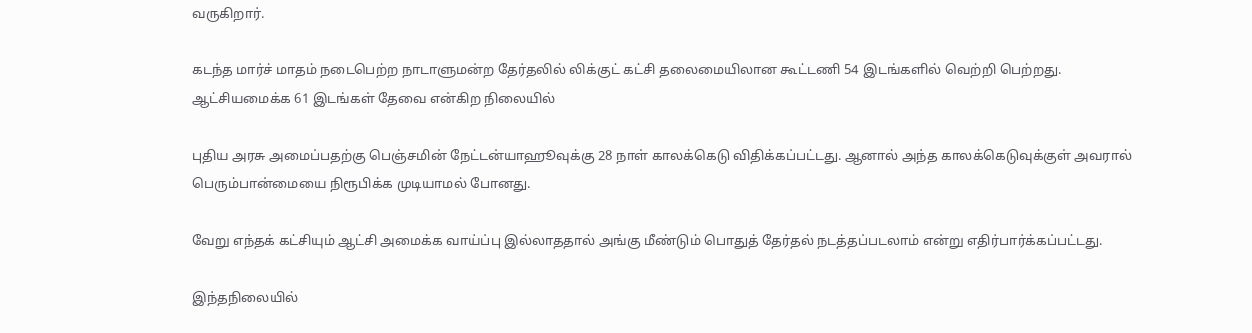வருகிறார்.

கடந்த மார்ச் மாதம் நடைபெற்ற நாடாளுமன்ற தேர்தலில் லிக்குட் கட்சி தலைமையிலான கூட்டணி 54 இடங்களில் வெற்றி பெற்றது. ஆட்சியமைக்க 61 இடங்கள் தேவை என்கிற நிலையில்

புதிய அரசு அமைப்பதற்கு பெஞ்சமின் நேட்டன்யாஹூவுக்கு 28 நாள் காலக்கெடு விதிக்கப்பட்டது. ஆனால் அந்த காலக்கெடுவுக்குள் அவரால் பெரும்பான்மையை நிரூபிக்க முடியாமல் போனது.

வேறு எந்தக் கட்சியும் ஆட்சி அமைக்க வாய்ப்பு இல்லாததால் அங்கு மீண்டும் பொதுத் தேர்தல் நடத்தப்படலாம் என்று எதிர்பார்க்கப்பட்டது.

இந்தநிலையில்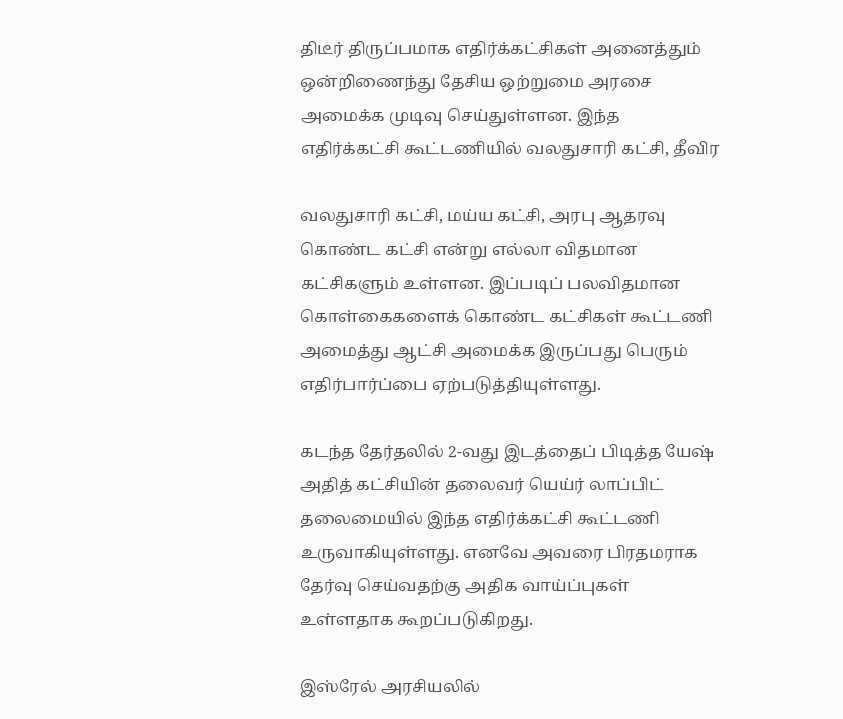திடீர் திருப்பமாக எதிர்க்கட்சிகள் அனைத்தும் ஒன்றிணைந்து தேசிய ஒற்றுமை அரசை அமைக்க முடிவு செய்துள்ளன. இந்த எதிர்க்கட்சி கூட்டணியில் வலதுசாரி கட்சி, தீவிர

வலதுசாரி கட்சி, மய்ய கட்சி, அரபு ஆதரவு கொண்ட கட்சி என்று எல்லா விதமான கட்சிகளும் உள்ளன. இப்படிப் பலவிதமான கொள்கைகளைக் கொண்ட கட்சிகள் கூட்டணி அமைத்து ஆட்சி அமைக்க இருப்பது பெரும் எதிர்பார்ப்பை ஏற்படுத்தியுள்ளது.

கடந்த தேர்தலில் 2-வது இடத்தைப் பிடித்த யேஷ் அதித் கட்சியின் தலைவர் யெய்ர் லாப்பிட் தலைமையில் இந்த எதிர்க்கட்சி கூட்டணி உருவாகியுள்ளது. எனவே அவரை பிரதமராக தேர்வு செய்வதற்கு அதிக வாய்ப்புகள் உள்ளதாக கூறப்படுகிறது.

இஸ்ரேல் அரசியலில்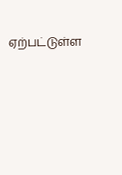ஏற்பட்டுள்ள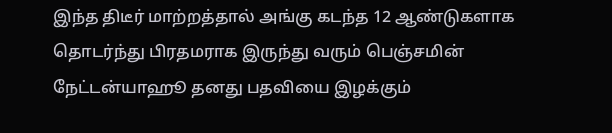இந்த திடீர் மாற்றத்தால் அங்கு கடந்த 12 ஆண்டுகளாக தொடர்ந்து பிரதமராக இருந்து வரும் பெஞ்சமின் நேட்டன்யாஹூ தனது பதவியை இழக்கும்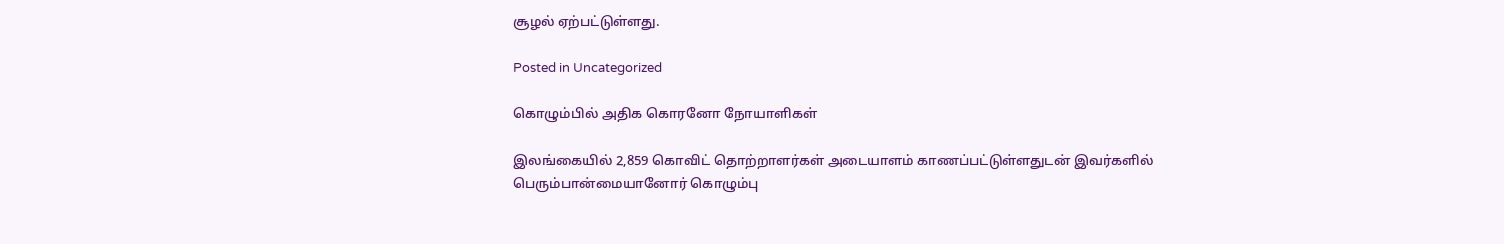சூழல் ஏற்பட்டுள்ளது.

Posted in Uncategorized

கொழும்பில் அதிக கொரனோ நோயாளிகள்

இலங்கையில் 2,859 கொவிட் தொற்றாளர்கள் அடையாளம் காணப்பட்டுள்ளதுடன் இவர்களில் பெரும்பான்மையானோர் கொழும்பு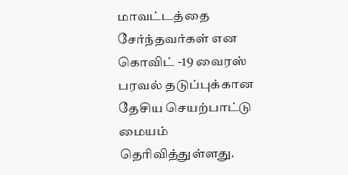மாவட்டத்தை சேர்ந்தவர்கள் என கொவிட் -19 வைரஸ் பரவல் தடுப்புக்கான தேசிய செயற்பாட்டு மையம் தெரிவித்துள்ளது.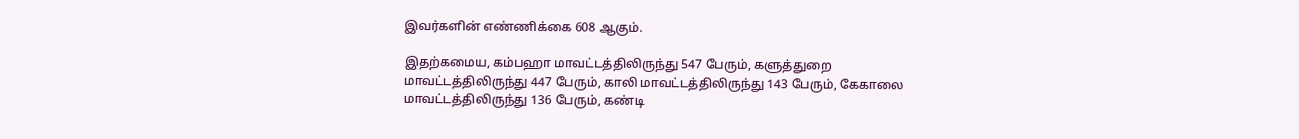இவர்களின் எண்ணிக்கை 608 ஆகும்.

இதற்கமைய, கம்பஹா மாவட்டத்திலிருந்து 547 பேரும், களுத்துறை மாவட்டத்திலிருந்து 447 பேரும், காலி மாவட்டத்திலிருந்து 143 பேரும், கேகாலை மாவட்டத்திலிருந்து 136 பேரும், கண்டி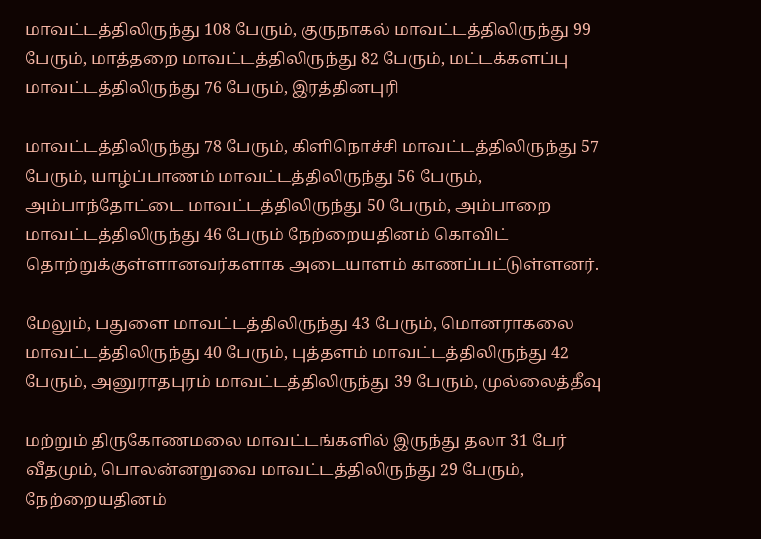மாவட்டத்திலிருந்து 108 பேரும், குருநாகல் மாவட்டத்திலிருந்து 99 பேரும், மாத்தறை மாவட்டத்திலிருந்து 82 பேரும், மட்டக்களப்பு மாவட்டத்திலிருந்து 76 பேரும், இரத்தினபுரி

மாவட்டத்திலிருந்து 78 பேரும், கிளிநொச்சி மாவட்டத்திலிருந்து 57 பேரும், யாழ்ப்பாணம் மாவட்டத்திலிருந்து 56 பேரும், அம்பாந்தோட்டை மாவட்டத்திலிருந்து 50 பேரும், அம்பாறை மாவட்டத்திலிருந்து 46 பேரும் நேற்றையதினம் கொவிட் தொற்றுக்குள்ளானவர்களாக அடையாளம் காணப்பட்டுள்ளனர்.

மேலும், பதுளை மாவட்டத்திலிருந்து 43 பேரும், மொனராகலை மாவட்டத்திலிருந்து 40 பேரும், புத்தளம் மாவட்டத்திலிருந்து 42 பேரும், அனுராதபுரம் மாவட்டத்திலிருந்து 39 பேரும், முல்லைத்தீவு

மற்றும் திருகோணமலை மாவட்டங்களில் இருந்து தலா 31 பேர் வீதமும், பொலன்னறுவை மாவட்டத்திலிருந்து 29 பேரும், நேற்றையதினம்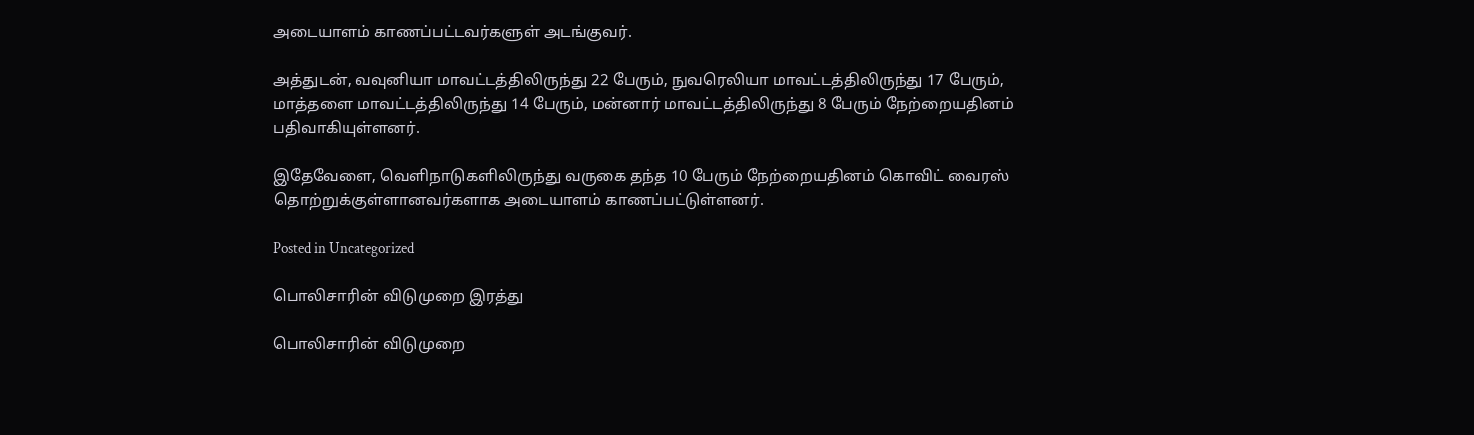அடையாளம் காணப்பட்டவர்களுள் அடங்குவர்.

அத்துடன், வவுனியா மாவட்டத்திலிருந்து 22 பேரும், நுவரெலியா மாவட்டத்திலிருந்து 17 பேரும், மாத்தளை மாவட்டத்திலிருந்து 14 பேரும், மன்னார் மாவட்டத்திலிருந்து 8 பேரும் நேற்றையதினம் பதிவாகியுள்ளனர்.

இதேவேளை, வெளிநாடுகளிலிருந்து வருகை தந்த 10 பேரும் நேற்றையதினம் கொவிட் வைரஸ் தொற்றுக்குள்ளானவர்களாக அடையாளம் காணப்பட்டுள்ளனர்.

Posted in Uncategorized

பொலிசாரின் விடுமுறை இரத்து

பொலிசாரின் விடுமுறை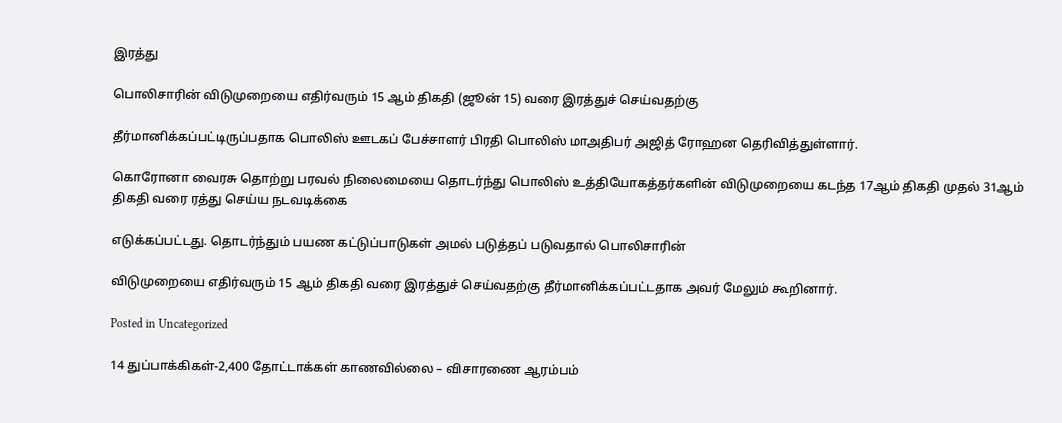இரத்து

பொலிசாரின் விடுமுறையை எதிர்வரும் 15 ஆம் திகதி (ஜூன் 15) வரை இரத்துச் செய்வதற்கு

தீர்மானிக்கப்பட்டிருப்பதாக பொலிஸ் ஊடகப் பேச்சாளர் பிரதி பொலிஸ் மாஅதிபர் அஜித் ரோஹன தெரிவித்துள்ளார்.

கொரோனா வைரசு தொற்று பரவல் நிலைமையை தொடர்ந்து பொலிஸ் உத்தியோகத்தர்களின் விடுமுறையை கடந்த 17ஆம் திகதி முதல் 31ஆம் திகதி வரை ரத்து செய்ய நடவடிக்கை

எடுக்கப்பட்டது. தொடர்ந்தும் பயண கட்டுப்பாடுகள் அமல் படுத்தப் படுவதால் பொலிசாரின்

விடுமுறையை எதிர்வரும் 15 ஆம் திகதி வரை இரத்துச் செய்வதற்கு தீர்மானிக்கப்பட்டதாக அவர் மேலும் கூறினார்.

Posted in Uncategorized

14 துப்பாக்கிகள்-2,400 தோட்டாக்கள் காணவில்லை – விசாரணை ஆரம்பம்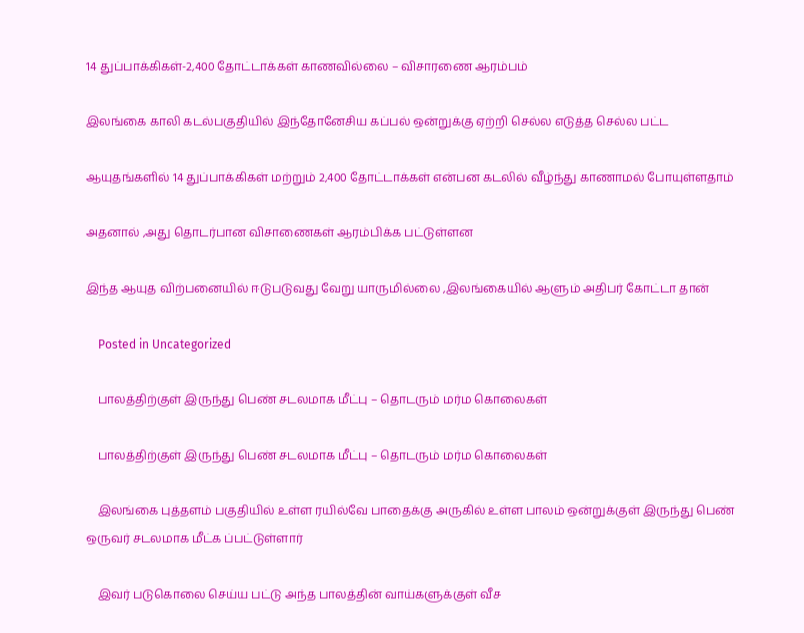14 துப்பாக்கிகள்-2,400 தோட்டாக்கள் காணவில்லை – விசாரணை ஆரம்பம்

இலங்கை காலி கடல்பகுதியில் இந்தோனேசிய கப்பல் ஒன்றுக்கு ஏற்றி செல்ல எடுத்த செல்ல பட்ட

ஆயுதங்களில் 14 துப்பாக்கிகள் மற்றும் 2,400 தோட்டாக்கள் என்பன கடலில் வீழ்ந்து காணாமல் போயுள்ளதாம்

அதனால் ,அது தொடர்பான விசாணைகள் ஆரம்பிக்க பட்டுள்ளன

இந்த ஆயுத விற்பனையில் ஈடுபடுவது வேறு யாருமில்லை ,இலங்கையில் ஆளும் அதிபர் கோட்டா தான்

    Posted in Uncategorized

    பாலத்திற்குள் இருந்து பெண் சடலமாக மீட்பு – தொடரும் மர்ம கொலைகள்

    பாலத்திற்குள் இருந்து பெண் சடலமாக மீட்பு – தொடரும் மர்ம கொலைகள்

    இலங்கை புத்தளம் பகுதியில் உள்ள ரயில்வே பாதைக்கு அருகில் உள்ள பாலம் ஒன்றுக்குள் இருந்து பெண் ஒருவர் சடலமாக மீட்க ப்பட்டுள்ளார்

    இவர் படுகொலை செய்ய பட்டு அந்த பாலத்தின் வாய்களுக்குள் வீச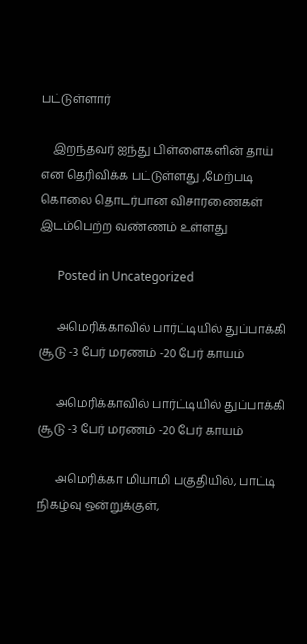பட்டுள்ளார்

    இறந்தவர் ஐந்து பிள்ளைகளின் தாய் என தெரிவிக்க பட்டுள்ளது ,மேற்படி கொலை தொடர்பான விசாரணைகள் இடம்பெற்ற வண்ணம் உள்ளது

      Posted in Uncategorized

      அமெரிக்காவில் பார்ட்டியில் துப்பாக்கி சூடு -3 பேர் மரணம் -20 பேர் காயம்

      அமெரிக்காவில் பார்ட்டியில் துப்பாக்கி சூடு -3 பேர் மரணம் -20 பேர் காயம்

      அமெரிக்கா மியாமி பகுதியில், பாட்டி நிகழ்வு ஒன்றுக்குள்,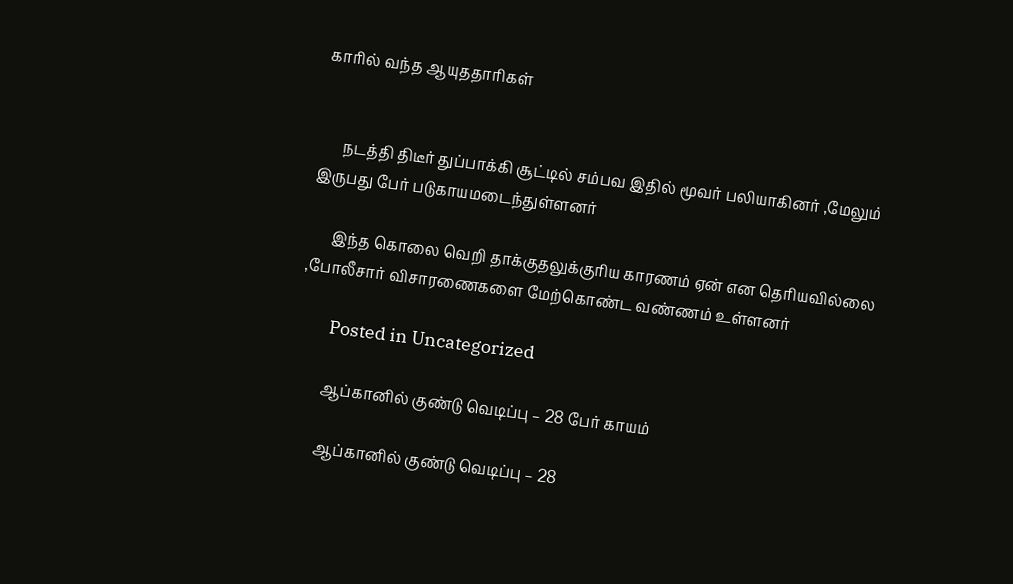காரில் வந்த ஆயுததாரிகள்


      நடத்தி திடீர் துப்பாக்கி சூட்டில் சம்பவ இதில் மூவர் பலியாகினர் ,மேலும் இருபது பேர் படுகாயமடைந்துள்ளனர்

      இந்த கொலை வெறி தாக்குதலுக்குரிய காரணம் ஏன் என தெரியவில்லை ,போலீசார் விசாரணைகளை மேற்கொண்ட வண்ணம் உள்ளனர்

        Posted in Uncategorized

        ஆப்கானில் குண்டு வெடிப்பு – 28 பேர் காயம்

        ஆப்கானில் குண்டு வெடிப்பு – 28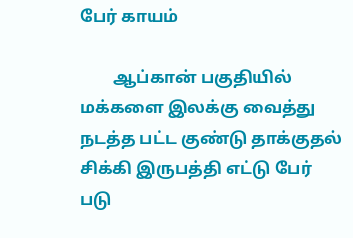பேர் காயம்

        ஆப்கான் பகுதியில் மக்களை இலக்கு வைத்து நடத்த பட்ட குண்டு தாக்குதல் சிக்கி இருபத்தி எட்டு பேர் படு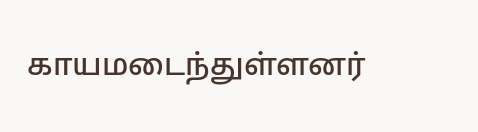காயமடைந்துள்ளனர்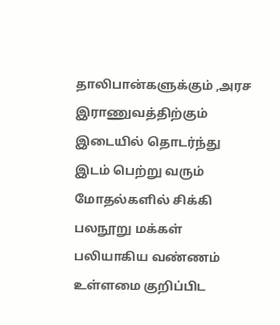தாலிபான்களுக்கும் ,அரச இராணுவத்திற்கும் இடையில் தொடர்ந்து இடம் பெற்று வரும் மோதல்களில் சிக்கி பலநூறு மக்கள் பலியாகிய வண்ணம் உள்ளமை குறிப்பிட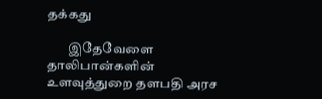தக்கது

        இதேவேளை தாலிபான்களின் உளவுத்துறை தளபதி அரச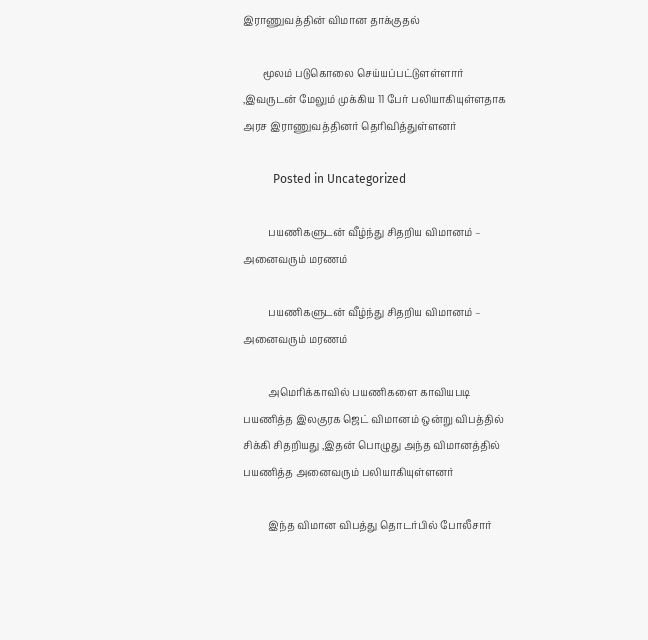இராணுவத்தின் விமான தாக்குதல்

        மூலம் படுகொலை செய்யப்பட்டுளள்ளார் ,இவருடன் மேலும் முக்கிய 11 பேர் பலியாகியுள்ளதாக அரச இராணுவத்தினர் தெரிவித்துள்ளனர்

          Posted in Uncategorized

          பயணிகளுடன் வீழ்ந்து சிதறிய விமானம் – அனைவரும் மரணம்

          பயணிகளுடன் வீழ்ந்து சிதறிய விமானம் – அனைவரும் மரணம்

          அமெரிக்காவில் பயணிகளை காவியபடி பயணித்த இலகுரக ஜெட் விமானம் ஒன்று விபத்தில் சிக்கி சிதறியது ,இதன் பொழுது அந்த விமானத்தில் பயணித்த அனைவரும் பலியாகியுள்ளனர்

          இந்த விமான விபத்து தொடர்பில் போலீசார்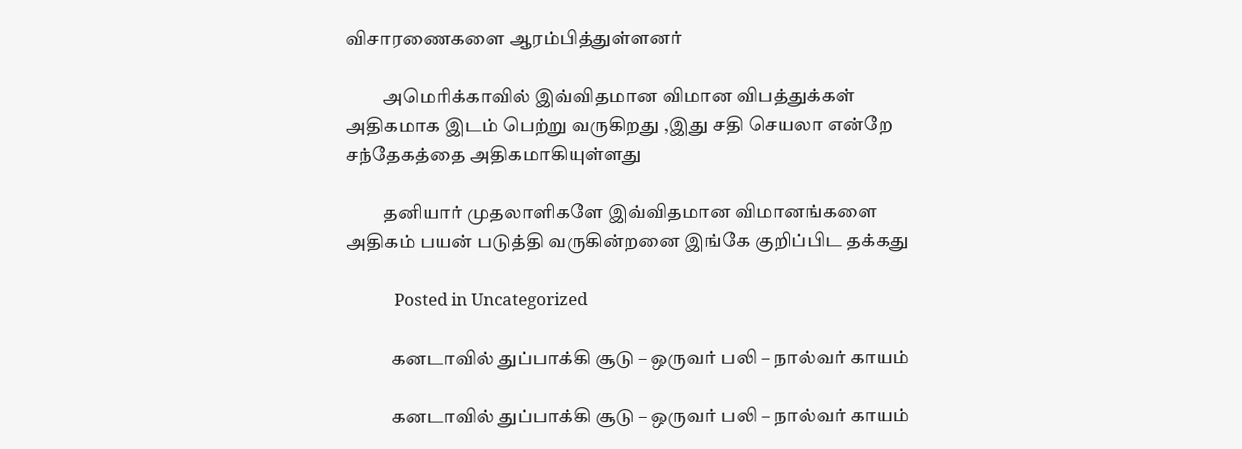விசாரணைகளை ஆரம்பித்துள்ளனர்

          அமெரிக்காவில் இவ்விதமான விமான விபத்துக்கள் அதிகமாக இடம் பெற்று வருகிறது ,இது சதி செயலா என்றே சந்தேகத்தை அதிகமாகியுள்ளது

          தனியார் முதலாளிகளே இவ்விதமான விமானங்களை அதிகம் பயன் படுத்தி வருகின்றனை இங்கே குறிப்பிட தக்கது

            Posted in Uncategorized

            கனடாவில் துப்பாக்கி சூடு – ஒருவர் பலி – நால்வர் காயம்

            கனடாவில் துப்பாக்கி சூடு – ஒருவர் பலி – நால்வர் காயம்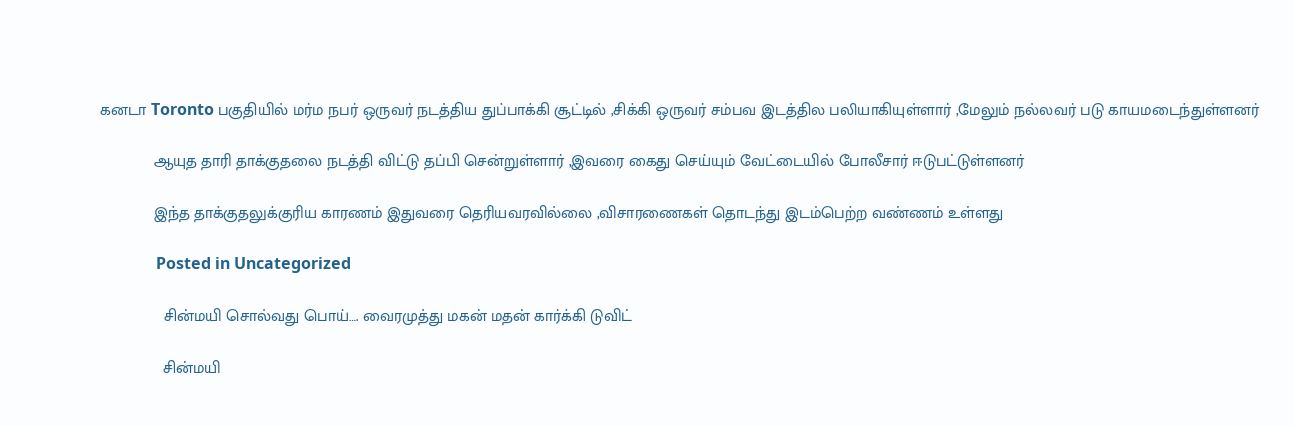கனடா Toronto பகுதியில் மர்ம நபர் ஒருவர் நடத்திய துப்பாக்கி சூட்டில் ,சிக்கி ஒருவர் சம்பவ இடத்தில பலியாகியுள்ளார் ,மேலும் நல்லவர் படு காயமடைந்துள்ளனர்

            ஆயுத தாரி தாக்குதலை நடத்தி விட்டு தப்பி சென்றுள்ளார் ,இவரை கைது செய்யும் வேட்டையில் போலீசார் ஈடுபட்டுள்ளனர்

            இந்த தாக்குதலுக்குரிய காரணம் இதுவரை தெரியவரவில்லை ,விசாரணைகள் தொடந்து இடம்பெற்ற வண்ணம் உள்ளது

              Posted in Uncategorized

              சின்மயி சொல்வது பொய்…. வைரமுத்து மகன் மதன் கார்க்கி டுவிட்

              சின்மயி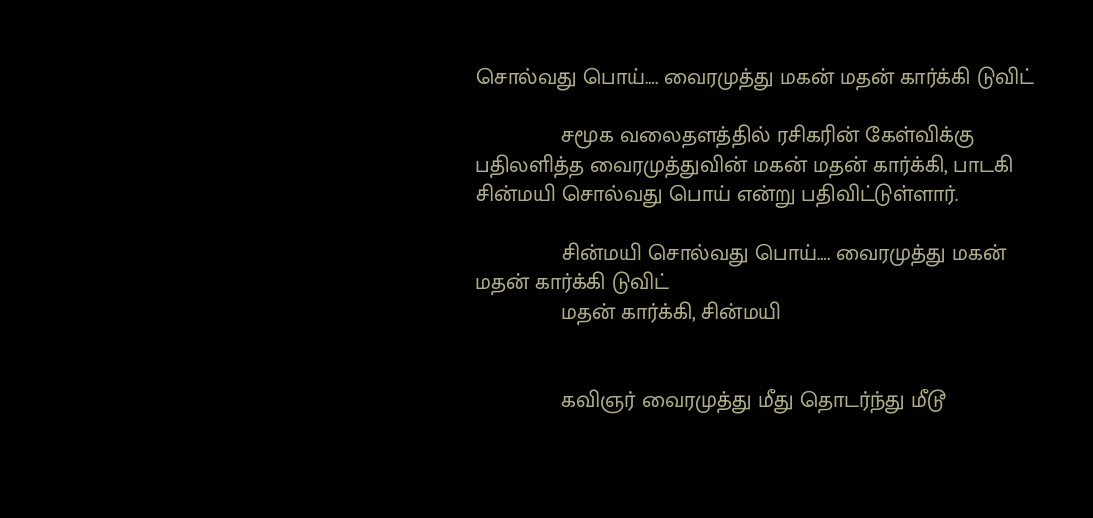சொல்வது பொய்…. வைரமுத்து மகன் மதன் கார்க்கி டுவிட்

              சமூக வலைதளத்தில் ரசிகரின் கேள்விக்கு பதிலளித்த வைரமுத்துவின் மகன் மதன் கார்க்கி, பாடகி சின்மயி சொல்வது பொய் என்று பதிவிட்டுள்ளார்.

              சின்மயி சொல்வது பொய்…. வைரமுத்து மகன் மதன் கார்க்கி டுவிட்
              மதன் கார்க்கி, சின்மயி


              கவிஞர் வைரமுத்து மீது தொடர்ந்து மீடூ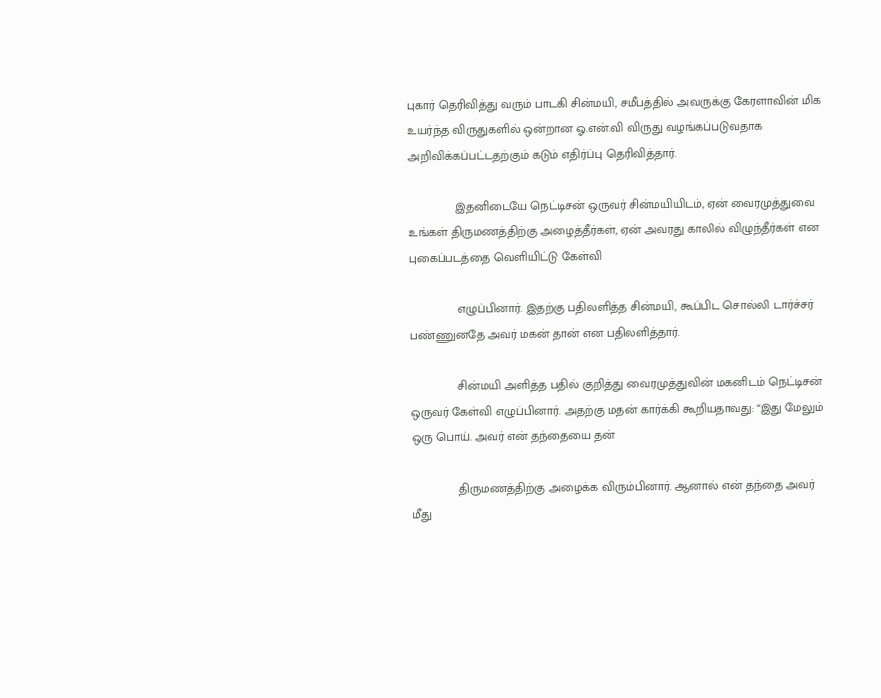புகார் தெரிவித்து வரும் பாடகி சின்மயி, சமீபத்தில் அவருக்கு கேரளாவின் மிக உயர்ந்த விருதுகளில் ஒன்றான ஓ.என்.வி விருது வழங்கப்படுவதாக அறிவிக்கப்பட்டதற்கும் கடும் எதிர்ப்பு தெரிவித்தார்.

              இதனிடையே நெட்டிசன் ஒருவர் சின்மயியிடம், ஏன் வைரமுத்துவை உங்கள் திருமணத்திற்கு அழைத்தீர்கள், ஏன் அவரது காலில் விழுந்தீர்கள் என புகைப்படத்தை வெளியிட்டு கேள்வி

              எழுப்பினார். இதற்கு பதிலளித்த சின்மயி, கூப்பிட சொல்லி டார்ச்சர் பண்ணுனதே அவர் மகன் தான் என பதிலளித்தார்.

              சின்மயி அளித்த பதில் குறித்து வைரமுத்துவின் மகனிடம் நெட்டிசன் ஒருவர் கேள்வி எழுப்பினார். அதற்கு மதன் கார்க்கி கூறியதாவது: “இது மேலும் ஒரு பொய். அவர் என் தந்தையை தன்

              திருமணத்திற்கு அழைக்க விரும்பினார். ஆனால் என் தந்தை அவர் மீது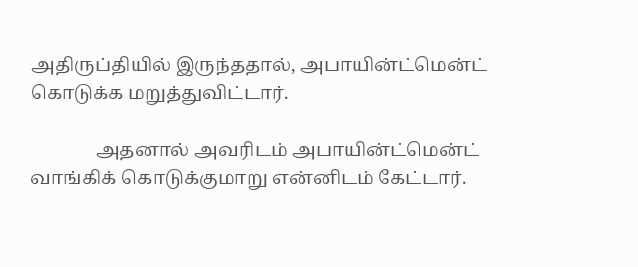அதிருப்தியில் இருந்ததால், அபாயின்ட்மென்ட் கொடுக்க மறுத்துவிட்டார்.

              அதனால் அவரிடம் அபாயின்ட்மென்ட் வாங்கிக் கொடுக்குமாறு என்னிடம் கேட்டார்.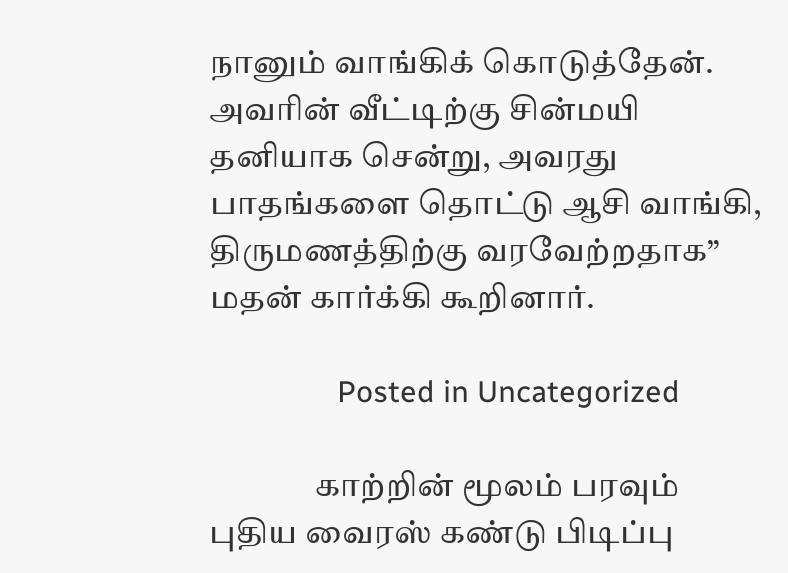நானும் வாங்கிக் கொடுத்தேன். அவரின் வீட்டிற்கு சின்மயி தனியாக சென்று, அவரது பாதங்களை தொட்டு ஆசி வாங்கி, திருமணத்திற்கு வரவேற்றதாக” மதன் கார்க்கி கூறினார்.

                Posted in Uncategorized

                காற்றின் மூலம் பரவும் புதிய வைரஸ் கண்டு பிடிப்பு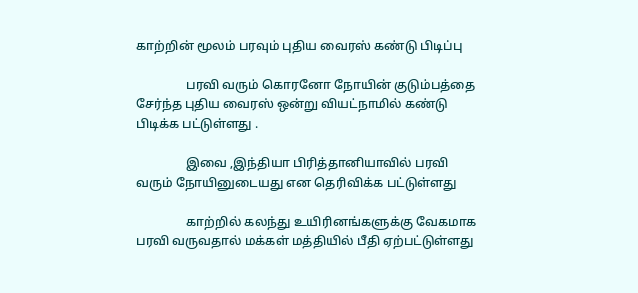காற்றின் மூலம் பரவும் புதிய வைரஸ் கண்டு பிடிப்பு

                பரவி வரும் கொரனோ நோயின் குடும்பத்தை சேர்ந்த புதிய வைரஸ் ஒன்று வியட்நாமில் கண்டு பிடிக்க பட்டுள்ளது .

                இவை ,இந்தியா பிரித்தானியாவில் பரவி வரும் நோயினுடையது என தெரிவிக்க பட்டுள்ளது

                காற்றில் கலந்து உயிரினங்களுக்கு வேகமாக பரவி வருவதால் மக்கள் மத்தியில் பீதி ஏற்பட்டுள்ளது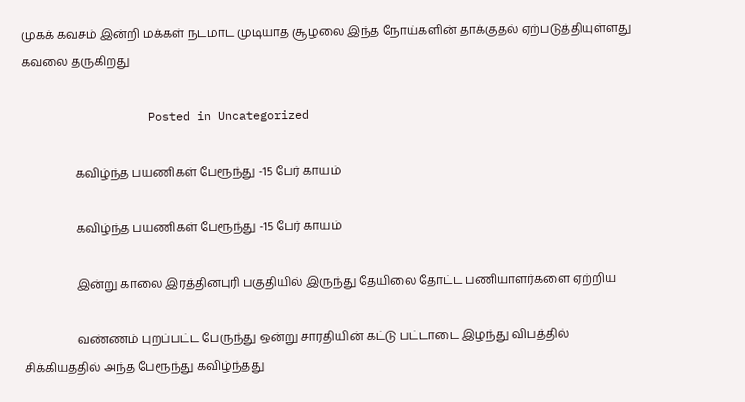முகக் கவசம் இன்றி மக்கள் நடமாட முடியாத சூழலை இந்த நோய்களின் தாக்குதல் ஏற்படுத்தியுள்ளது கவலை தருகிறது

                  Posted in Uncategorized

                  கவிழ்ந்த பயணிகள் பேரூந்து -15 பேர் காயம்

                  கவிழ்ந்த பயணிகள் பேரூந்து -15 பேர் காயம்

                  இன்று காலை இரத்தினபுரி பகுதியில் இருந்து தேயிலை தோட்ட பணியாளர்களை ஏற்றிய

                  வண்ணம் புறப்பட்ட பேருந்து ஒன்று சாரதியின் கட்டு பட்டாடை இழந்து விபத்தில் சிக்கியததில் அந்த பேரூந்து கவிழ்ந்தது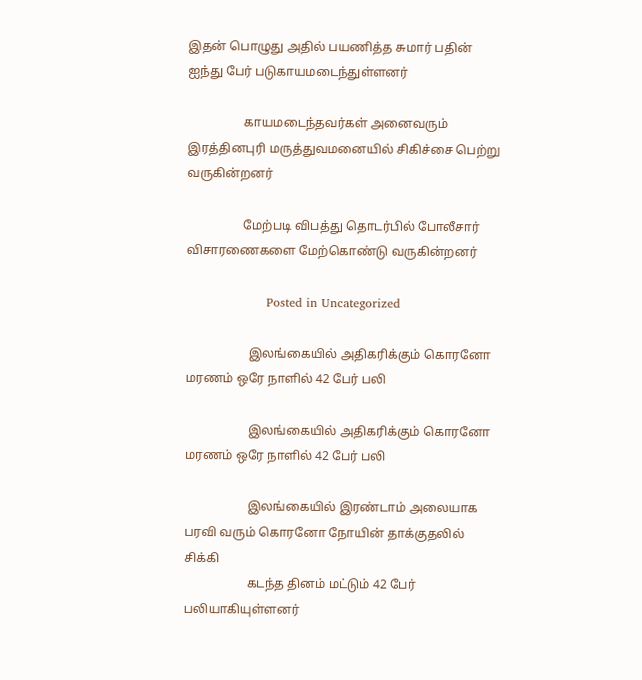இதன் பொழுது அதில் பயணித்த சுமார் பதின் ஐந்து பேர் படுகாயமடைந்துள்ளனர்

                  காயமடைந்தவர்கள் அனைவரும் இரத்தினபுரி மருத்துவமனையில் சிகிச்சை பெற்று வருகின்றனர்

                  மேற்படி விபத்து தொடர்பில் போலீசார் விசாரணைகளை மேற்கொண்டு வருகின்றனர்

                    Posted in Uncategorized

                    இலங்கையில் அதிகரிக்கும் கொரனோ மரணம் ஒரே நாளில் 42 பேர் பலி

                    இலங்கையில் அதிகரிக்கும் கொரனோ மரணம் ஒரே நாளில் 42 பேர் பலி

                    இலங்கையில் இரண்டாம் அலையாக பரவி வரும் கொரனோ நோயின் தாக்குதலில் சிக்கி
                    கடந்த தினம் மட்டும் 42 பேர் பலியாகியுள்ளனர்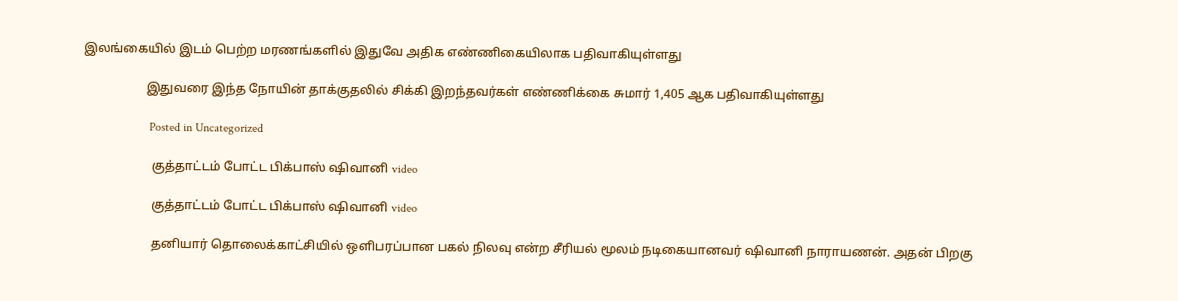இலங்கையில் இடம் பெற்ற மரணங்களில் இதுவே அதிக எண்ணிகையிலாக பதிவாகியுள்ளது

                    இதுவரை இந்த நோயின் தாக்குதலில் சிக்கி இறந்தவர்கள் எண்ணிக்கை சுமார் 1,405 ஆக பதிவாகியுள்ளது

                      Posted in Uncategorized

                      குத்தாட்டம் போட்ட பிக்பாஸ் ஷிவானி video

                      குத்தாட்டம் போட்ட பிக்பாஸ் ஷிவானி video

                      தனியார் தொலைக்காட்சியில் ஒளிபரப்பான பகல் நிலவு என்ற சீரியல் மூலம் நடிகையானவர் ஷிவானி நாராயணன். அதன் பிறகு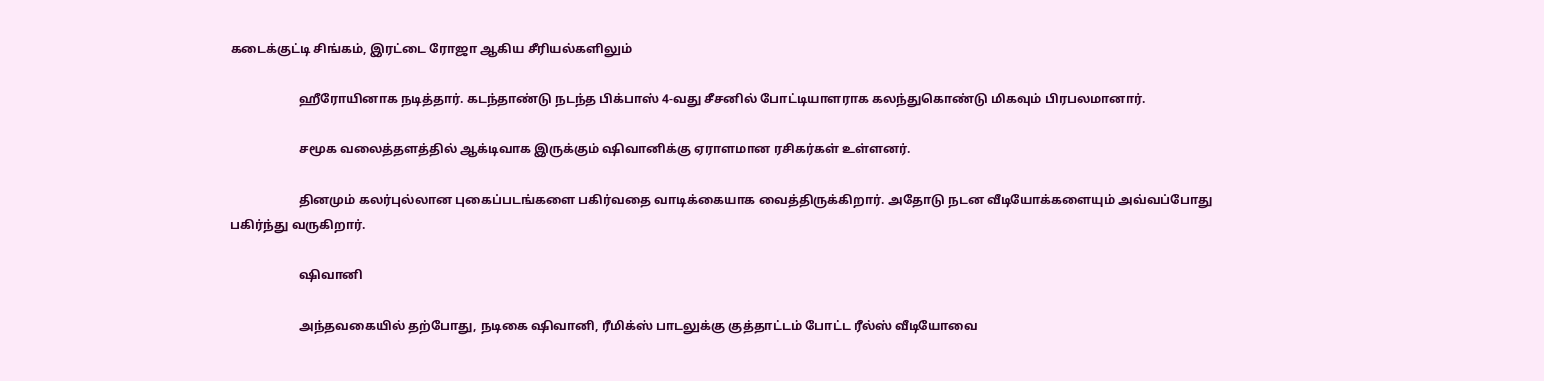கடைக்குட்டி சிங்கம், இரட்டை ரோஜா ஆகிய சீரியல்களிலும்

                      ஹீரோயினாக நடித்தார். கடந்தாண்டு நடந்த பிக்பாஸ் 4-வது சீசனில் போட்டியாளராக கலந்துகொண்டு மிகவும் பிரபலமானார்.

                      சமூக வலைத்தளத்தில் ஆக்டிவாக இருக்கும் ஷிவானிக்கு ஏராளமான ரசிகர்கள் உள்ளனர்.

                      தினமும் கலர்புல்லான புகைப்படங்களை பகிர்வதை வாடிக்கையாக வைத்திருக்கிறார். அதோடு நடன வீடியோக்களையும் அவ்வப்போது பகிர்ந்து வருகிறார்.

                      ஷிவானி

                      அந்தவகையில் தற்போது, நடிகை ஷிவானி, ரீமிக்ஸ் பாடலுக்கு குத்தாட்டம் போட்ட ரீல்ஸ் வீடியோவை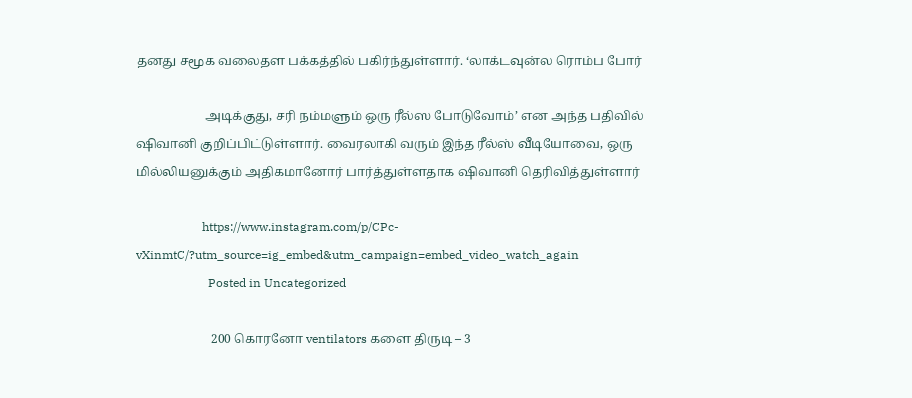தனது சமூக வலைதள பக்கத்தில் பகிர்ந்துள்ளார். ‘லாக்டவுன்ல ரொம்ப போர்

                      அடிக்குது, சரி நம்மளும் ஒரு ரீல்ஸ போடுவோம்’ என அந்த பதிவில் ஷிவானி குறிப்பிட்டுள்ளார். வைரலாகி வரும் இந்த ரீல்ஸ் வீடியோவை, ஒரு மில்லியனுக்கும் அதிகமானோர் பார்த்துள்ளதாக ஷிவானி தெரிவித்துள்ளார்

                      https://www.instagram.com/p/CPc-vXinmtC/?utm_source=ig_embed&utm_campaign=embed_video_watch_again
                        Posted in Uncategorized

                        200 கொரனோ ventilators களை திருடி – 3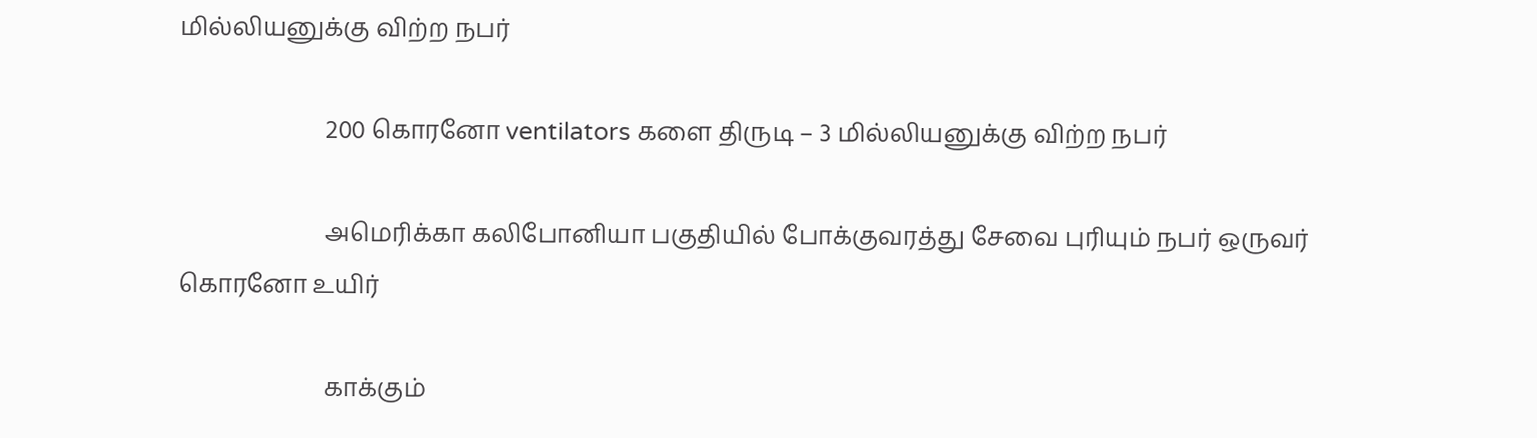மில்லியனுக்கு விற்ற நபர்

                        200 கொரனோ ventilators களை திருடி – 3 மில்லியனுக்கு விற்ற நபர்

                        அமெரிக்கா கலிபோனியா பகுதியில் போக்குவரத்து சேவை புரியும் நபர் ஒருவர் கொரனோ உயிர்

                        காக்கும்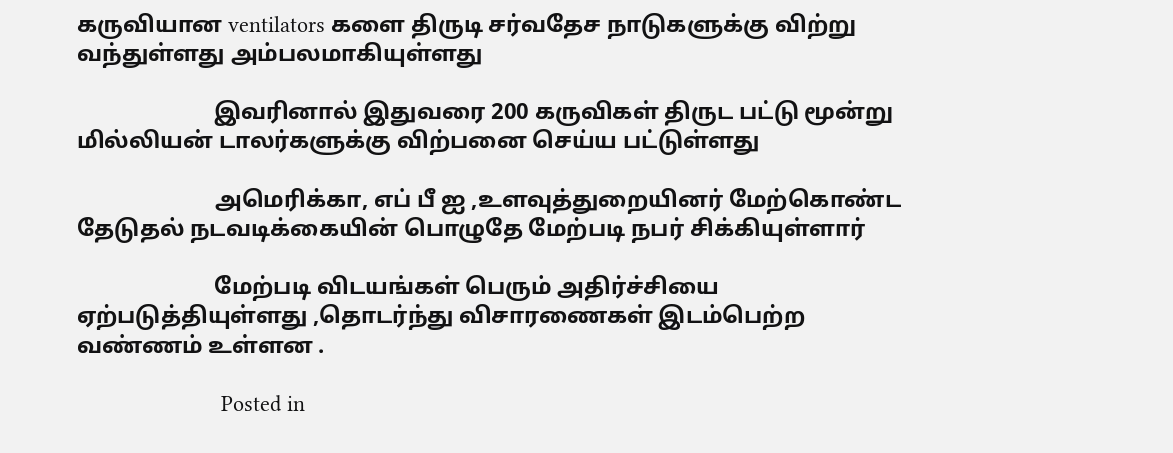கருவியான ventilators களை திருடி சர்வதேச நாடுகளுக்கு விற்று வந்துள்ளது அம்பலமாகியுள்ளது

                        இவரினால் இதுவரை 200 கருவிகள் திருட பட்டு மூன்று மில்லியன் டாலர்களுக்கு விற்பனை செய்ய பட்டுள்ளது

                        அமெரிக்கா, எப் பீ ஐ ,உளவுத்துறையினர் மேற்கொண்ட தேடுதல் நடவடிக்கையின் பொழுதே மேற்படி நபர் சிக்கியுள்ளார்

                        மேற்படி விடயங்கள் பெரும் அதிர்ச்சியை ஏற்படுத்தியுள்ளது ,தொடர்ந்து விசாரணைகள் இடம்பெற்ற வண்ணம் உள்ளன .

                        Posted in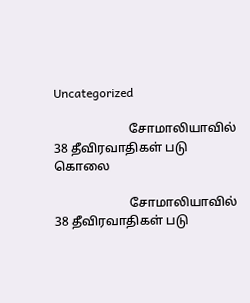Uncategorized

                        சோமாலியாவில் 38 தீவிரவாதிகள் படு கொலை

                        சோமாலியாவில் 38 தீவிரவாதிகள் படு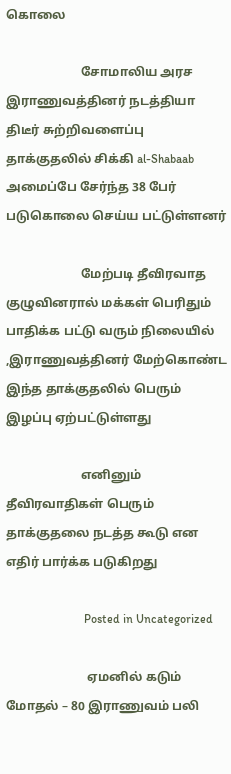கொலை

                        சோமாலிய அரச இராணுவத்தினர் நடத்தியா திடீர் சுற்றிவளைப்பு தாக்குதலில் சிக்கி al-Shabaab அமைப்பே சேர்ந்த 38 பேர் படுகொலை செய்ய பட்டுள்ளனர்

                        மேற்படி தீவிரவாத குழுவினரால் மக்கள் பெரிதும் பாதிக்க பட்டு வரும் நிலையில் ,இராணுவத்தினர் மேற்கொண்ட இந்த தாக்குதலில் பெரும் இழப்பு ஏற்பட்டுள்ளது

                        எனினும் தீவிரவாதிகள் பெரும் தாக்குதலை நடத்த கூடு என எதிர் பார்க்க படுகிறது

                          Posted in Uncategorized

                          ஏமனில் கடும் மோதல் – 80 இராணுவம் பலி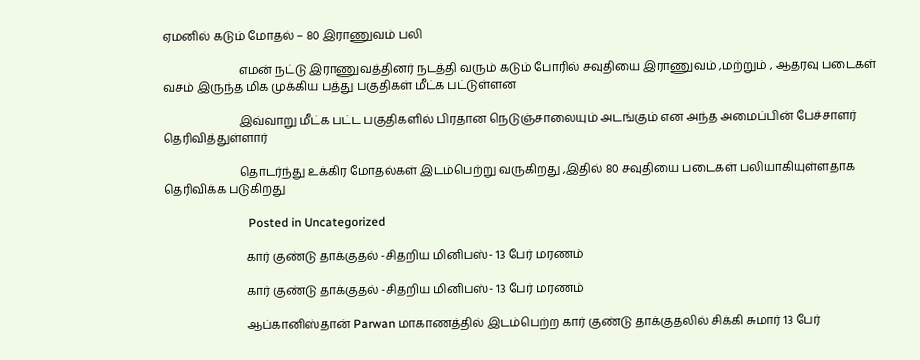ஏமனில் கடும் மோதல் – 80 இராணுவம் பலி

                          எமன் நட்டு இராணுவத்தினர் நடத்தி வரும் கடும் போரில் சவுதியை இராணுவம் ,மற்றும் , ஆதரவு படைகள் வசம் இருந்த மிக முக்கிய பத்து பகுதிகள் மீட்க பட்டுள்ளன

                          இவ்வாறு மீட்க பட்ட பகுதிகளில் பிரதான நெடுஞ்சாலையும் அடங்கும் என அந்த அமைப்பின் பேச்சாளர் தெரிவித்துள்ளார்

                          தொடர்ந்து உக்கிர மோதல்கள் இடம்பெற்று வருகிறது ,இதில் 80 சவுதியை படைகள் பலியாகியுள்ளதாக தெரிவிக்க படுகிறது

                            Posted in Uncategorized

                            கார் குண்டு தாக்குதல் -சிதறிய மினிபஸ்- 13 பேர் மரணம்

                            கார் குண்டு தாக்குதல் -சிதறிய மினிபஸ்- 13 பேர் மரணம்

                            ஆப்கானிஸ்தான் Parwan மாகாணத்தில் இடம்பெற்ற கார் குண்டு தாக்குதலில் சிக்கி சுமார் 13 பேர்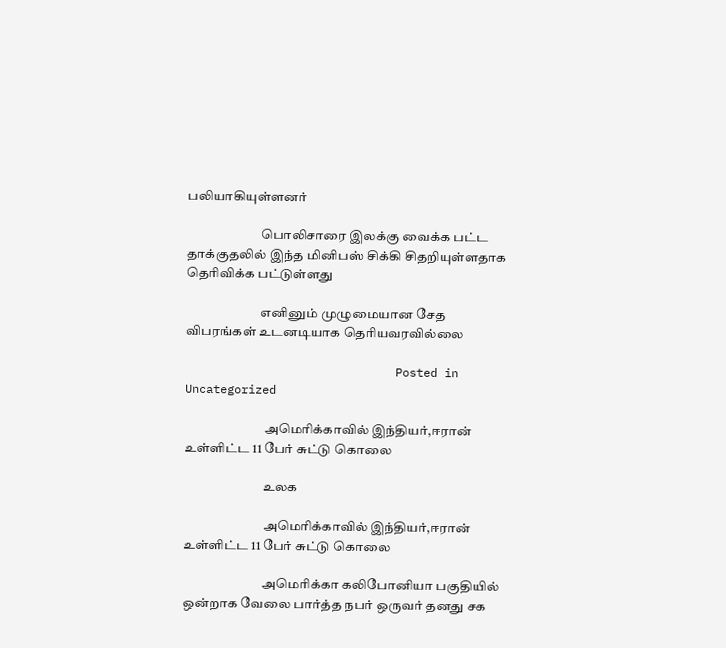பலியாகியுள்ளனர்

                            பொலிசாரை இலக்கு வைக்க பட்ட தாக்குதலில் இந்த மினிபஸ் சிக்கி சிதறியுள்ளதாக தெரிவிக்க பட்டுள்ளது

                            எனினும் முழுமையான சேத விபரங்கள் உடனடியாக தெரியவரவில்லை

                              Posted in Uncategorized

                              அமெரிக்காவில் இந்தியர்,ஈரான் உள்ளிட்ட 11 பேர் சுட்டு கொலை

                              உலக

                              அமெரிக்காவில் இந்தியர்,ஈரான் உள்ளிட்ட 11 பேர் சுட்டு கொலை

                              அமெரிக்கா கலிபோனியா பகுதியில் ஒன்றாக வேலை பார்த்த நபர் ஒருவர் தனது சக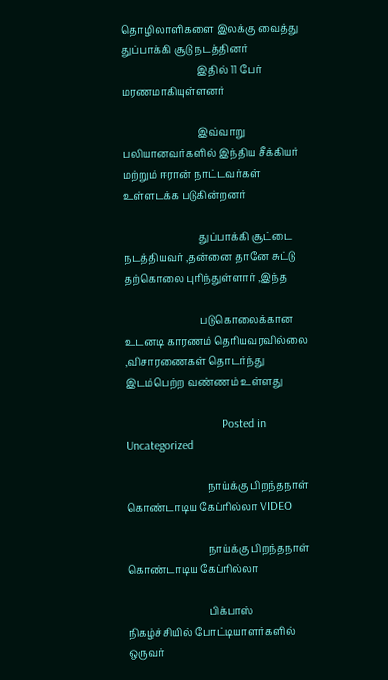தொழிலாளிகளை இலக்கு வைத்து துப்பாக்கி சூடு நடத்தினர்
                              இதில் 11 பேர் மரணமாகியுள்ளனர்

                              இவ்வாறு பலியானவர்களில் இந்திய சீக்கியர் மற்றும் ஈரான் நாட்டவர்கள் உள்ளடக்க படுகின்றனர்

                              துப்பாக்கி சூட்டை நடத்தியவர் ,தன்னை தானே சுட்டு தற்கொலை புரிந்துள்ளார் ,இந்த

                              படுகொலைக்கான உடனடி காரணம் தெரியவரவில்லை ,விசாரணைகள் தொடர்ந்து இடம்பெற்ற வண்ணம் உள்ளது

                                Posted in Uncategorized

                                நாய்க்கு பிறந்தநாள் கொண்டாடிய கேப்ரில்லா VIDEO

                                நாய்க்கு பிறந்தநாள் கொண்டாடிய கேப்ரில்லா

                                பிக்பாஸ் நிகழ்ச்சியில் போட்டியாளர்களில் ஒருவர்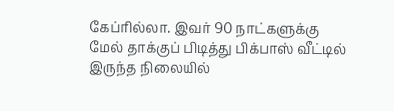கேப்ரில்லா. இவர் 90 நாட்களுக்கு மேல் தாக்குப் பிடித்து பிக்பாஸ் வீட்டில் இருந்த நிலையில்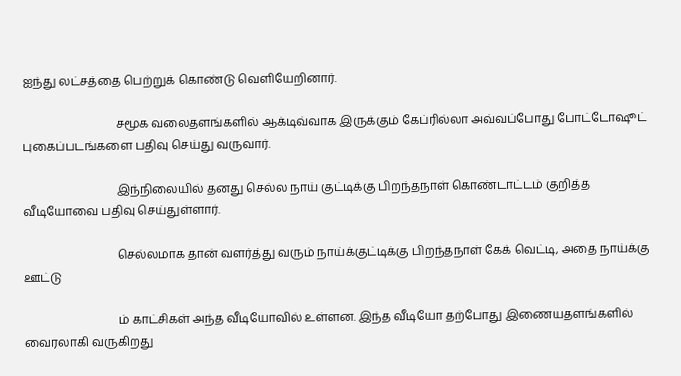ஐந்து லட்சத்தை பெற்றுக் கொண்டு வெளியேறினார்.

                                சமூக வலைதளங்களில் ஆக்டிவ்வாக இருக்கும் கேப்ரில்லா அவ்வப்போது போட்டோஷூட் புகைப்படங்களை பதிவு செய்து வருவார்.

                                இந்நிலையில் தனது செல்ல நாய் குட்டிக்கு பிறந்தநாள் கொண்டாட்டம் குறித்த வீடியோவை பதிவு செய்துள்ளார்.

                                செல்லமாக தான் வளர்த்து வரும் நாய்க்குட்டிக்கு பிறந்தநாள் கேக் வெட்டி, அதை நாய்க்கு ஊட்டு

                                ம் காட்சிகள் அந்த வீடியோவில் உள்ளன. இந்த வீடியோ தற்போது இணையதளங்களில் வைரலாகி வருகிறது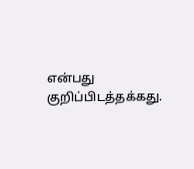என்பது குறிப்பிடத்தக்கது.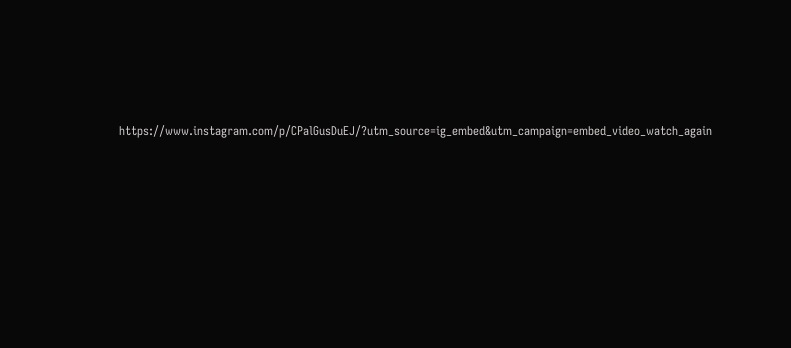https://www.instagram.com/p/CPalGusDuEJ/?utm_source=ig_embed&utm_campaign=embed_video_watch_again